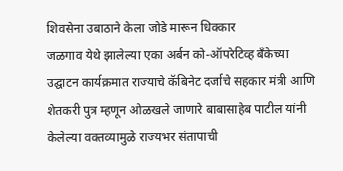शिवसेना उबाठाने केला जोडे मारून धिक्कार
जळगाव येथे झालेल्या एका अर्बन को-ऑपरेटिव्ह बँकेच्या उद्घाटन कार्यक्रमात राज्याचे कॅबिनेट दर्जाचे सहकार मंत्री आणि शेतकरी पुत्र म्हणून ओळखले जाणारे बाबासाहेब पाटील यांनी केलेल्या वक्तव्यामुळे राज्यभर संतापाची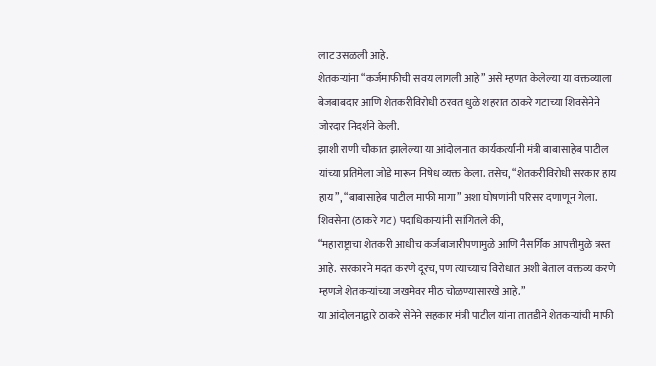लाट उसळली आहे.
शेतकऱ्यांना “कर्जमाफीची सवय लागली आहे” असे म्हणत केलेल्या या वक्तव्याला बेजबाबदार आणि शेतकरीविरोधी ठरवत धुळे शहरात ठाकरे गटाच्या शिवसेनेने जोरदार निदर्शने केली.
झाशी राणी चौकात झालेल्या या आंदोलनात कार्यकर्त्यांनी मंत्री बाबासाहेब पाटील यांच्या प्रतिमेला जोडे मारून निषेध व्यक्त केला. तसेच, “शेतकरीविरोधी सरकार हाय हाय”, “बाबासाहेब पाटील माफी मागा” अशा घोषणांनी परिसर दणाणून गेला.
शिवसेना (ठाकरे गट) पदाधिकाऱ्यांनी सांगितले की,
“महाराष्ट्राचा शेतकरी आधीच कर्जबाजारीपणामुळे आणि नैसर्गिक आपत्तीमुळे त्रस्त आहे. सरकारने मदत करणे दूरच, पण त्याच्याच विरोधात अशी बेताल वक्तव्य करणे म्हणजे शेतकऱ्यांच्या जखमेवर मीठ चोळण्यासारखे आहे.”
या आंदोलनाद्वारे ठाकरे सेनेने सहकार मंत्री पाटील यांना तातडीने शेतकऱ्यांची माफी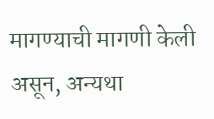मागण्याची मागणी केली असून, अन्यथा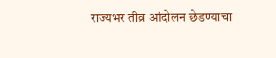राज्यभर तीव्र आंदोलन छेडण्याचा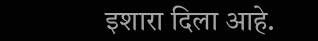इशारा दिला आहे.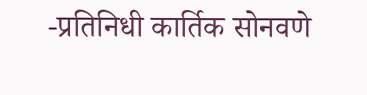-प्रतिनिधी कार्तिक सोनवणे